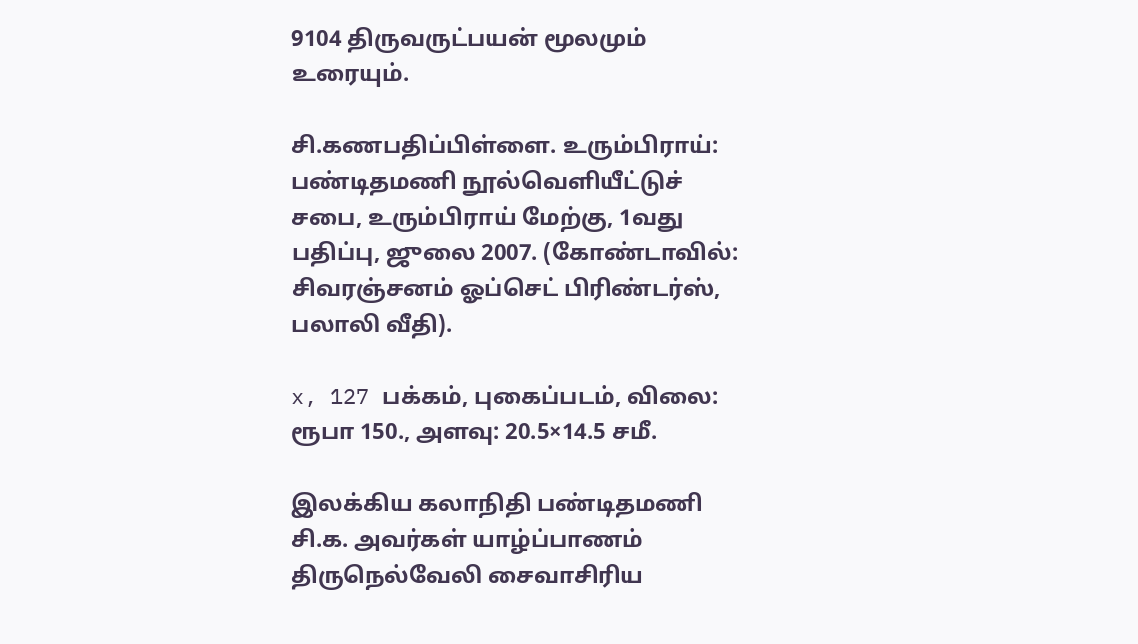9104 திருவருட்பயன் மூலமும் உரையும்.

சி.கணபதிப்பிள்ளை. உரும்பிராய்: பண்டிதமணி நூல்வெளியீட்டுச் சபை, உரும்பிராய் மேற்கு, 1வது பதிப்பு, ஜுலை 2007. (கோண்டாவில்: சிவரஞ்சனம் ஓப்செட் பிரிண்டர்ஸ், பலாலி வீதி).

x, 127 பக்கம், புகைப்படம், விலை: ரூபா 150., அளவு: 20.5×14.5 சமீ.

இலக்கிய கலாநிதி பண்டிதமணி சி.க. அவர்கள் யாழ்ப்பாணம் திருநெல்வேலி சைவாசிரிய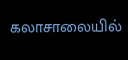கலாசாலையில்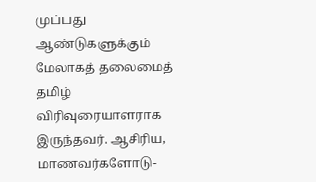முப்பது ஆண்டுகளுக்கும் மேலாகத் தலைமைத் தமிழ் விரிவுரையாளராக இருந்தவர். ஆசிரிய, மாணவர்களோடு-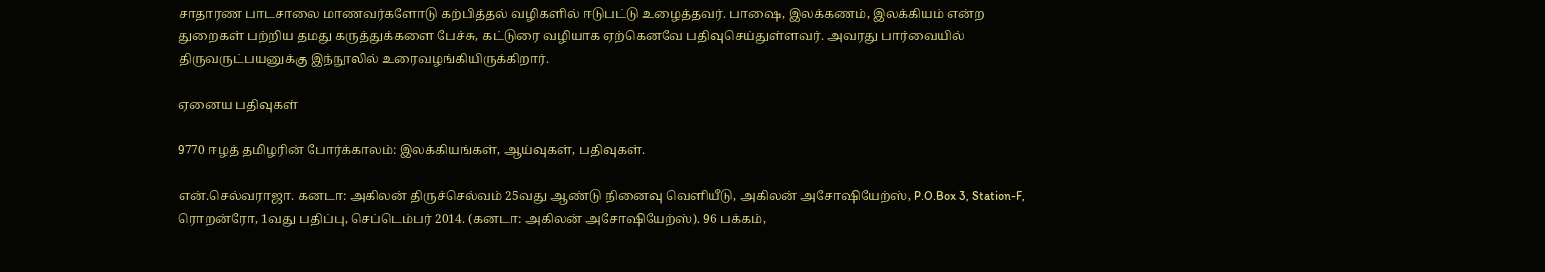சாதாரண பாடசாலை மாணவர்களோடு கற்பித்தல் வழிகளில் ஈடுபட்டு உழைத்தவர். பாஷை, இலக்கணம், இலக்கியம் என்ற துறைகள் பற்றிய தமது கருத்துக்களை பேச்சு, கட்டுரை வழியாக ஏற்கெனவே பதிவுசெய்துள்ளவர். அவரது பார்வையில் திருவருட்பயனுக்கு இந்நூலில் உரைவழங்கியிருக்கிறார்.

ஏனைய பதிவுகள்

9770 ஈழத் தமிழரின் போர்க்காலம்: இலக்கியங்கள், ஆய்வுகள், பதிவுகள்.

என்.செல்வராஜா. கனடா: அகிலன் திருச்செல்வம் 25வது ஆண்டு நினைவு வெளியீடு, அகிலன் அசோஷியேற்ஸ், P.O.Box 3, Station-F, ரொறன்ரோ, 1வது பதிப்பு, செப்டெம்பர் 2014. (கனடா: அகிலன் அசோஷியேற்ஸ்). 96 பக்கம்,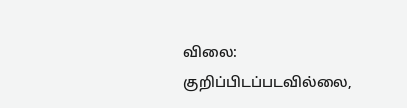விலை: குறிப்பிடப்படவில்லை,